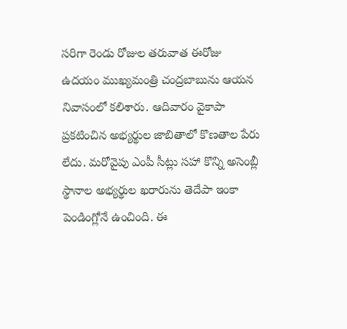సరిగా రెండు రోజుల తరువాత ఈరోజు ఉదయం ముఖ్యమంత్రి చంద్రబాబును ఆయన నివాసంలో కలిశారు. ఆదివారం వైకాపా ప్రకటించిన అభ్యర్థుల జాబితాలో కొణతాల పేరు లేదు. మరోవైపు ఎంపీ సీట్లు సహా కొన్ని అసెంబ్లీ స్థానాల అభ్యర్థుల ఖరారును తెదేపా ఇంకా పెండింగ్లోనే ఉంచింది. ఈ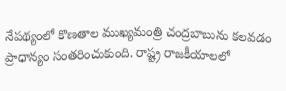నేపథ్యంలో కొణతాల ముఖ్యమంత్రి చంద్రబాబును కలవడం ప్రాధాన్యం సంతరించుకుంది. రాష్ట్ర రాజకీయాలలో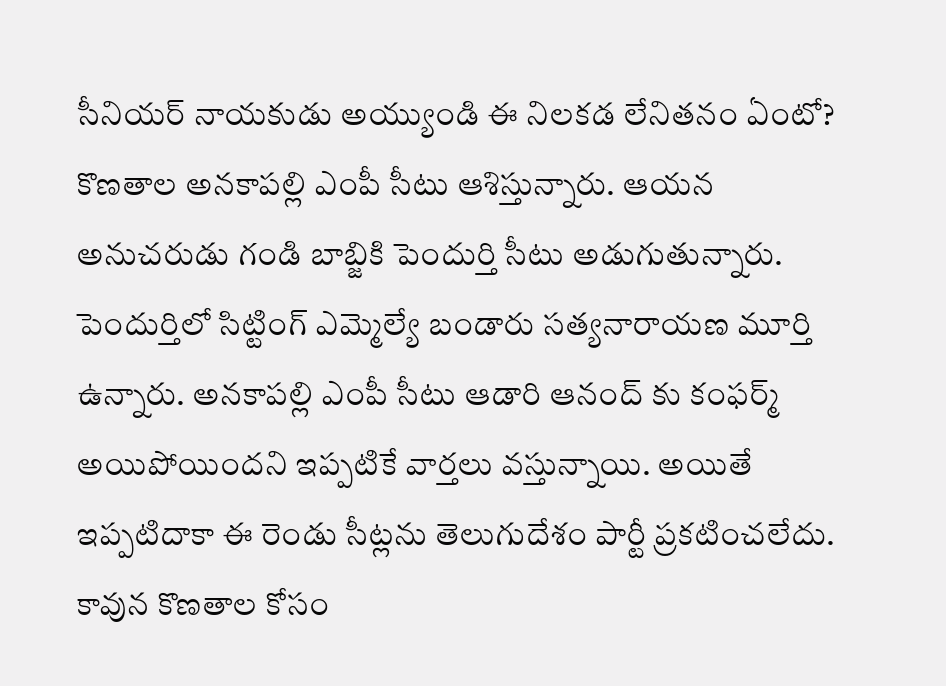సీనియర్ నాయకుడు అయ్యుండి ఈ నిలకడ లేనితనం ఏంటో?
కొణతాల అనకాపల్లి ఎంపీ సీటు ఆశిస్తున్నారు. ఆయన అనుచరుడు గండి బాబ్జికి పెందుర్తి సీటు అడుగుతున్నారు. పెందుర్తిలో సిట్టింగ్ ఎమ్మెల్యే బండారు సత్యనారాయణ మూర్తి ఉన్నారు. అనకాపల్లి ఎంపీ సీటు ఆడారి ఆనంద్ కు కంఫర్మ్ అయిపోయిందని ఇప్పటికే వార్తలు వస్తున్నాయి. అయితే ఇప్పటిదాకా ఈ రెండు సీట్లను తెలుగుదేశం పార్టీ ప్రకటించలేదు. కావున కొణతాల కోసం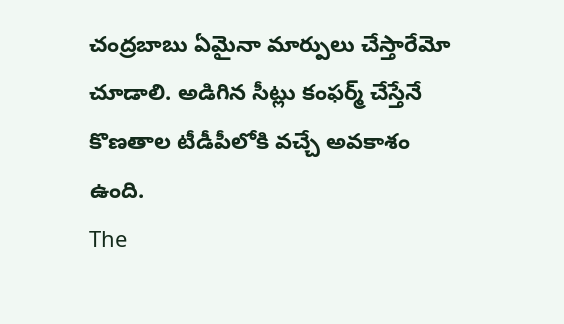చంద్రబాబు ఏమైనా మార్పులు చేస్తారేమో చూడాలి. అడిగిన సీట్లు కంఫర్మ్ చేస్తేనే కొణతాల టీడీపీలోకి వచ్చే అవకాశం ఉంది.
The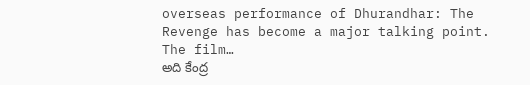overseas performance of Dhurandhar: The Revenge has become a major talking point. The film…
అది కేంద్ర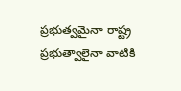ప్రభుత్వమైనా రాష్ట్ర ప్రభుత్వాలైనా వాటికి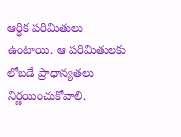ఆర్ధిక పరిమితులు ఉంటాయి. ఆ పరిమితులకు లోబడే ప్రాధాన్యతలు నిర్ణయించుకోవాలి.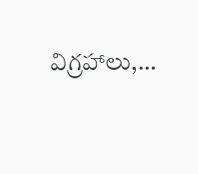విగ్రహాలు,…